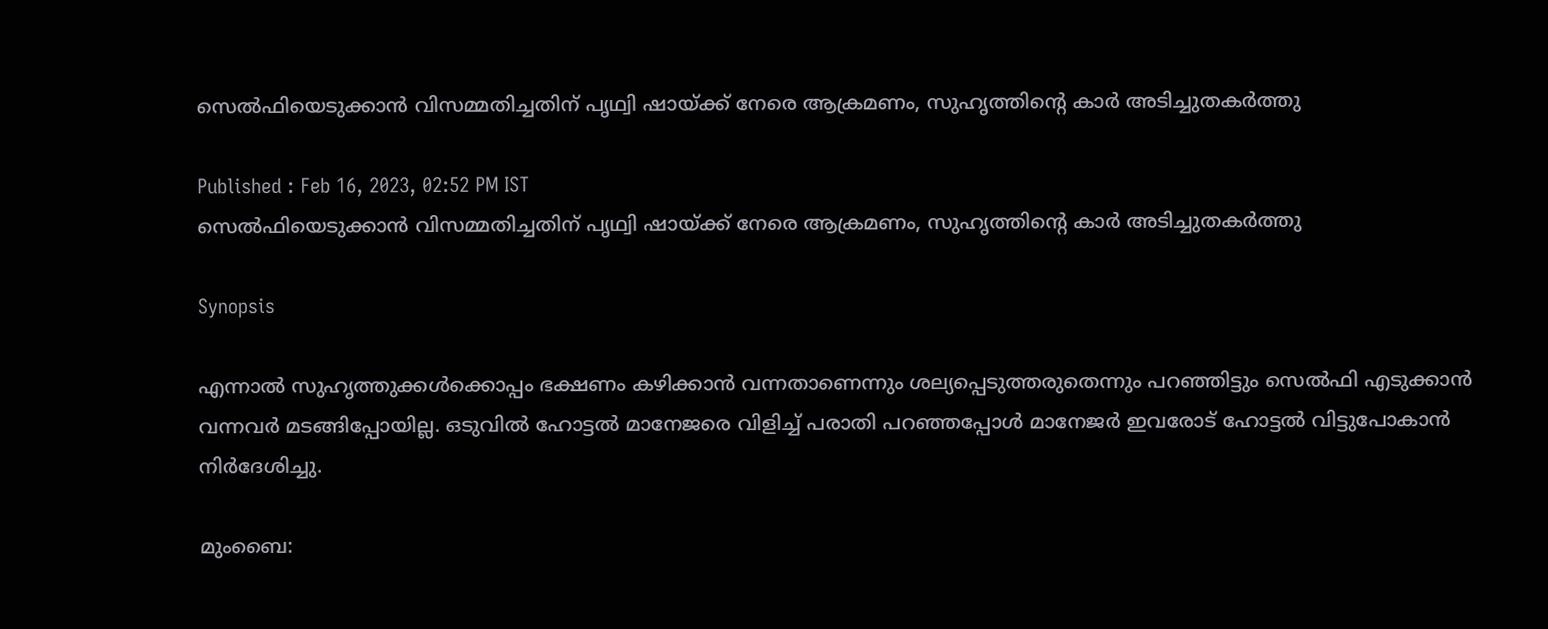സെല്‍ഫിയെടുക്കാന്‍ വിസമ്മതിച്ചതിന് പൃഥ്വി ഷായ്ക്ക് നേരെ ആക്രമണം, സുഹൃത്തിന്‍റെ കാര്‍ അടിച്ചുതകര്‍ത്തു

Published : Feb 16, 2023, 02:52 PM IST
സെല്‍ഫിയെടുക്കാന്‍ വിസമ്മതിച്ചതിന് പൃഥ്വി ഷായ്ക്ക് നേരെ ആക്രമണം, സുഹൃത്തിന്‍റെ കാര്‍ അടിച്ചുതകര്‍ത്തു

Synopsis

എന്നാല്‍ സുഹൃത്തുക്കള്‍ക്കൊപ്പം ഭക്ഷണം കഴിക്കാന്‍ വന്നതാണെന്നും ശല്യപ്പെടുത്തരുതെന്നും പറഞ്ഞിട്ടും സെല്‍ഫി എടുക്കാന്‍ വന്നവര്‍ മടങ്ങിപ്പോയില്ല. ഒടുവില്‍ ഹോട്ടല്‍ മാനേജരെ വിളിച്ച് പരാതി പറഞ്ഞപ്പോള്‍ മാനേജര്‍ ഇവരോട് ഹോട്ടല്‍ വിട്ടുപോകാന്‍ നിര്‍ദേശിച്ചു.

മുംബൈ: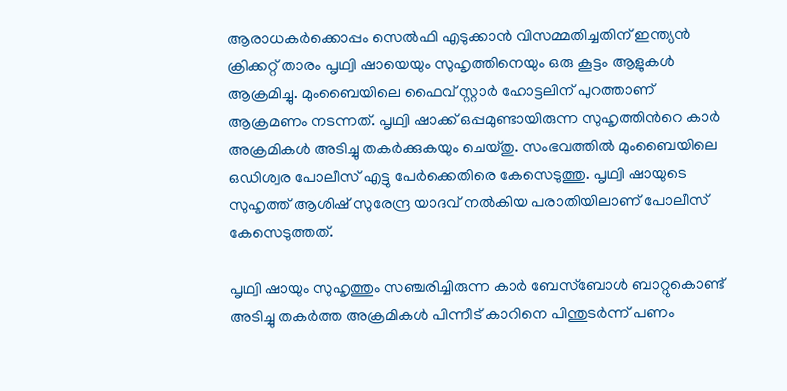ആരാധകര്‍ക്കൊപ്പം സെല്‍ഫി എടുക്കാന്‍ വിസമ്മതിച്ചതിന് ഇന്ത്യന്‍ ക്രിക്കറ്റ് താരം പൃഥ്വി ഷായെയും സുഹൃത്തിനെയും ഒരു കൂട്ടം ആളുകള്‍ ആക്രമിച്ചു. മുംബൈയിലെ ഫൈവ് സ്റ്റാര്‍ ഹോട്ടലിന് പുറത്താണ് ആക്രമണം നടന്നത്. പൃഥ്വി ഷാക്ക് ഒപ്പമുണ്ടായിരുന്ന സുഹൃത്തിന്‍റെ കാര്‍ അക്രമികള്‍ അടിച്ചു തകര്‍ക്കുകയും ചെയ്തു. സംഭവത്തില്‍ മുംബൈയിലെ ഒഡിശ്വര പോലീസ് എട്ടു പേര്‍ക്കെതിരെ കേസെടുത്തു. പൃഥ്വി ഷായുടെ സുഹൃത്ത് ആശിഷ് സുരേന്ദ്ര യാദവ് നല്‍കിയ പരാതിയിലാണ് പോലീസ് കേസെടുത്തത്.

പൃഥ്വി ഷായും സുഹൃത്തും സഞ്ചരിച്ചിരുന്ന കാര്‍ ബേസ്ബോള്‍ ബാറ്റുകൊണ്ട് അടിച്ചു തകര്‍ത്ത അക്രമികള്‍ പിന്നീട് കാറിനെ പിന്തുടര്‍ന്ന് പണം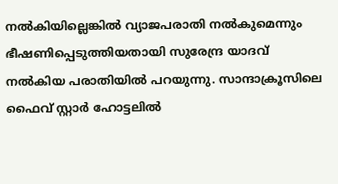നല്‍കിയില്ലെങ്കില്‍ വ്യാജപരാതി നല്‍കുമെന്നും ഭീഷണിപ്പെടുത്തിയതായി സുരേന്ദ്ര യാദവ് നല്‍കിയ പരാതിയില്‍ പറയുന്നു. സാന്ദാക്രൂസിലെ ഫൈവ് സ്റ്റാര്‍ ഹോട്ടലില്‍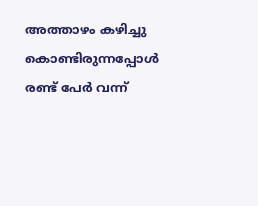അത്താഴം കഴിച്ചു കൊണ്ടിരുന്നപ്പോള്‍ രണ്ട് പേര്‍ വന്ന്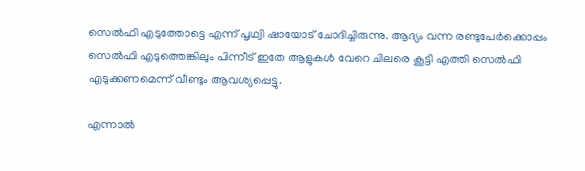സെല്‍ഫി എടുത്തോട്ടെ എന്ന് പൃഥ്വി ഷായോട് ചോദിച്ചിരുന്നു. ആദ്യം വന്ന രണ്ടുപേര്‍ക്കൊപ്പം സെല്‍ഫി എടുത്തെങ്കിലും പിന്നീട് ഇതേ ആളുകള്‍ വേറെ ചിലരെ കൂട്ടി എത്തി സെല്‍ഫി എടുക്കണമെന്ന് വീണ്ടും ആവശ്യപ്പെട്ടു.

എന്നാല്‍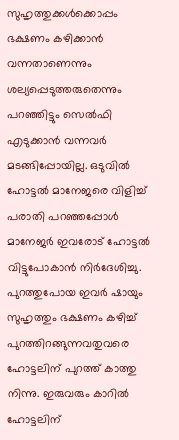സുഹൃത്തുക്കള്‍ക്കൊപ്പം ഭക്ഷണം കഴിക്കാന്‍ വന്നതാണെന്നും ശല്യപ്പെടുത്തരുതെന്നും പറഞ്ഞിട്ടും സെല്‍ഫി എടുക്കാന്‍ വന്നവര്‍ മടങ്ങിപ്പോയില്ല. ഒടുവില്‍ ഹോട്ടല്‍ മാനേജരെ വിളിച്ച് പരാതി പറഞ്ഞപ്പോള്‍ മാനേജര്‍ ഇവരോട് ഹോട്ടല്‍ വിട്ടുപോകാന്‍ നിര്‍ദേശിച്ചു. പുറത്തുപോയ ഇവര്‍ ഷായും സുഹൃത്തും ഭക്ഷണം കഴിച്ച് പുറത്തിറങ്ങുന്നവതുവരെ ഹോട്ടലിന് പുറത്ത് കാത്തു നിന്നു. ഇരുവരും കാറില്‍ ഹോട്ടലിന്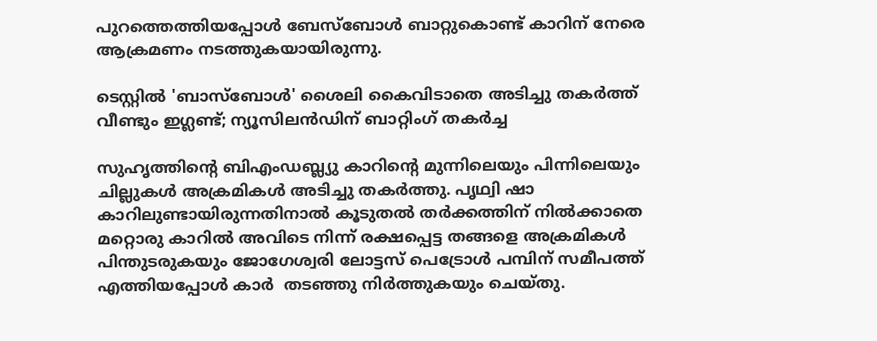പുറത്തെത്തിയപ്പോള്‍ ബേസ്ബോള്‍ ബാറ്റുകൊണ്ട് കാറിന് നേരെ ആക്രമണം നടത്തുകയായിരുന്നു.

ടെസ്റ്റില്‍ 'ബാസ്‌ബോള്‍' ശൈലി കൈവിടാതെ അടിച്ചു തകര്‍ത്ത് വീണ്ടും ഇഗ്ലണ്ട്; ന്യൂസിലന്‍ഡിന് ബാറ്റിംഗ് തകര്‍ച്ച

സുഹൃത്തിന്‍റെ ബിഎംഡബ്ല്യു കാറിന്‍റെ മുന്നിലെയും പിന്നിലെയും ചില്ലുകള്‍ അക്രമികള്‍ അടിച്ചു തകര്‍ത്തു. പൃഥ്വി ഷാ കാറിലുണ്ടായിരുന്നതിനാല്‍ കൂടുതല്‍ തര്‍ക്കത്തിന് നില്‍ക്കാതെ മറ്റൊരു കാറില്‍ അവിടെ നിന്ന് രക്ഷപ്പെട്ട തങ്ങളെ അക്രമികള്‍ പിന്തുടരുകയും ജോഗേശ്വരി ലോട്ടസ് പെട്രോള്‍ പമ്പിന് സമീപത്ത് എത്തിയപ്പോള്‍ കാര്‍ ‍ തടഞ്ഞു നിര്‍ത്തുകയും ചെയ്തു.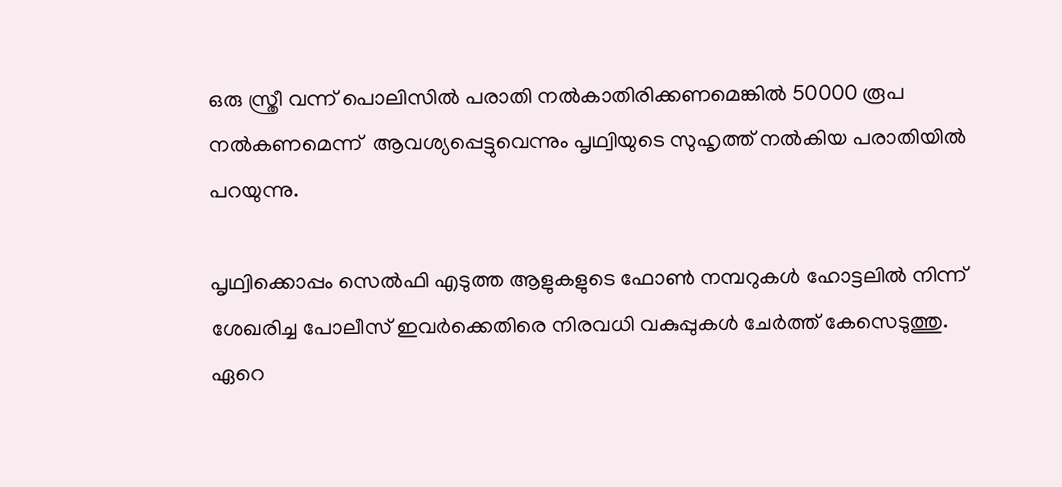ഒരു സ്ത്രീ വന്ന് പൊലിസില്‍ പരാതി നല്‍കാതിരിക്കണമെങ്കില്‍ 50000 രൂപ നല്‍കണമെന്ന്  ആവശ്യപ്പെട്ടുവെന്നും പൃഥ്വിയുടെ സുഹൃത്ത് നല്‍കിയ പരാതിയില്‍ പറയുന്നു.

പൃഥ്വിക്കൊപ്പം സെല്‍ഫി എടുത്ത ആളുകളുടെ ഫോണ്‍ നമ്പറുകള്‍ ഹോട്ടലില്‍ നിന്ന് ശേഖരിച്ച പോലീസ് ഇവര്‍ക്കെതിരെ നിരവധി വകുപ്പുകള്‍ ചേര്‍ത്ത് കേസെടുത്തു. ഏറെ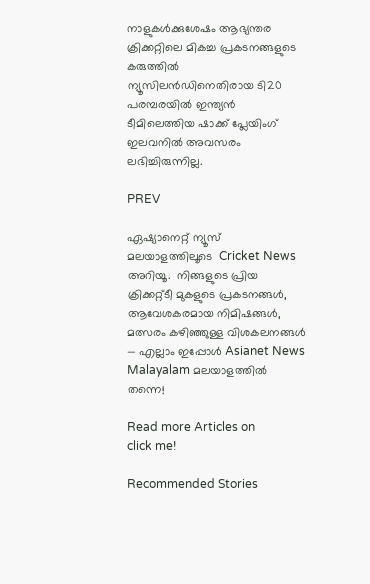നാളുകള്‍ക്കുശേഷം ആഭ്യന്തര ക്രിക്കറ്റിലെ മികച്ച പ്രകടനങ്ങളുടെ കരുത്തില്‍ ന്യൂസിലന്‍ഡിനെതിരായ ടി20 പരമ്പരയില്‍ ഇന്ത്യന്‍ ടീമിലെത്തിയ ഷാക്ക് പ്ലേയിംഗ് ഇലവനില്‍ അവസരം ലഭിച്ചിരുന്നില്ല.

PREV

ഏഷ്യാനെറ്റ് ന്യൂസ് മലയാളത്തിലൂടെ  Cricket News അറിയൂ.  നിങ്ങളുടെ പ്രിയ ക്രിക്കറ്റ്ടീ മുകളുടെ പ്രകടനങ്ങൾ, ആവേശകരമായ നിമിഷങ്ങൾ, മത്സരം കഴിഞ്ഞുള്ള വിശകലനങ്ങൾ — എല്ലാം ഇപ്പോൾ Asianet News Malayalam മലയാളത്തിൽ തന്നെ!

Read more Articles on
click me!

Recommended Stories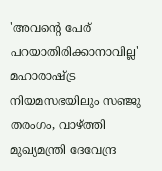'അവന്‍റെ പേര് പറയാതിരിക്കാനാവില്ല' മഹാരാഷ്ട്ര നിയമസഭയിലും സഞ്ജു തരംഗം, വാഴ്ത്തി മുഖ്യമന്ത്രി ദേവേന്ദ്ര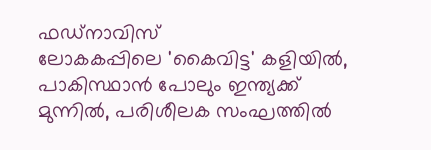ഫഡ്‌നാവിസ്
ലോകകപ്പിലെ 'കൈവിട്ട' കളിയിൽ, പാകിസ്ഥാൻ പോലും ഇന്ത്യക്ക് മുന്നില്‍, പരിശീലക സംഘത്തില്‍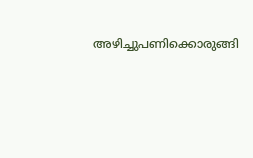അഴിച്ചുപണിക്കൊരുങ്ങി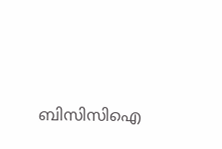ബിസിസിഐ